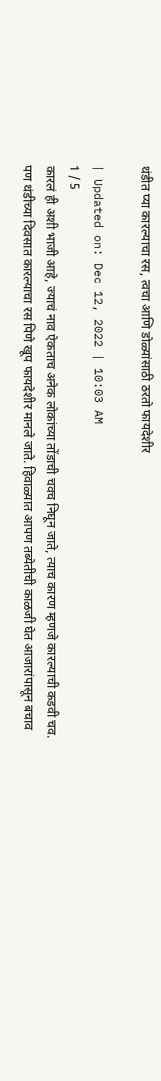थंडीत प्या कारल्याचा रस, त्वचा आणि डोळ्यांसाठी ठरतो फायदेशीर

| Updated on: Dec 12, 2022 | 10:03 AM
1 / 5
कारलं ही अशी भाजी आहे, ज्याचं नाव ऐकताच अनेक लोकांच्या तोंडाची चवच निघून जाते, त्याच कारण म्हणजे कारल्याची कडवी चव. पण थंडीच्या दिवसात कारल्याचा रस पिणे खूप फायदेशीर मानले जाते. हिवाळ्यात आपण तब्येतीची काळजी घेत आजारांपासून बचाव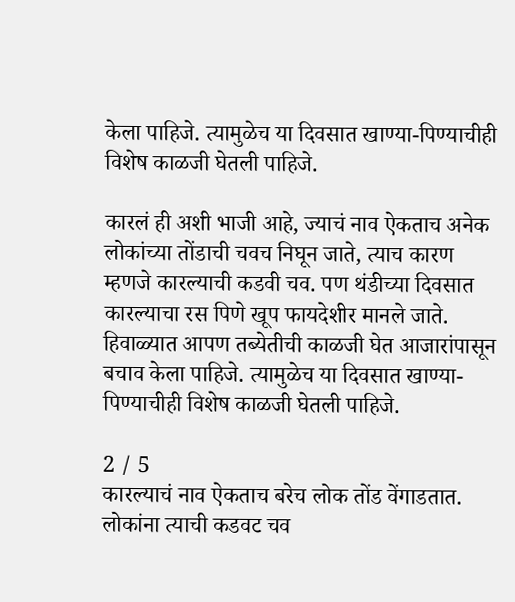केला पाहिजे. त्यामुळेच या दिवसात खाण्या-पिण्याचीही विशेष काळजी घेतली पाहिजे.

कारलं ही अशी भाजी आहे, ज्याचं नाव ऐकताच अनेक लोकांच्या तोंडाची चवच निघून जाते, त्याच कारण म्हणजे कारल्याची कडवी चव. पण थंडीच्या दिवसात कारल्याचा रस पिणे खूप फायदेशीर मानले जाते. हिवाळ्यात आपण तब्येतीची काळजी घेत आजारांपासून बचाव केला पाहिजे. त्यामुळेच या दिवसात खाण्या-पिण्याचीही विशेष काळजी घेतली पाहिजे.

2 / 5
कारल्याचं नाव ऐकताच बरेच लोक तोंड वेंगाडतात. लोकांना त्याची कडवट चव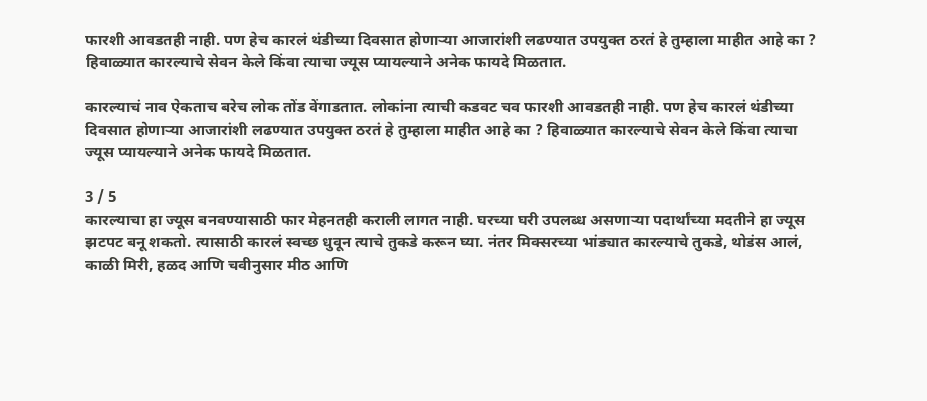फारशी आवडतही नाही. पण हेच कारलं थंडीच्या दिवसात होणाऱ्या आजारांशी लढण्यात उपयुक्त ठरतं हे तुम्हाला माहीत आहे का ? हिवाळ्यात कारल्याचे सेवन केले किंवा त्याचा ज्यूस प्यायल्याने अनेक फायदे मिळतात.

कारल्याचं नाव ऐकताच बरेच लोक तोंड वेंगाडतात. लोकांना त्याची कडवट चव फारशी आवडतही नाही. पण हेच कारलं थंडीच्या दिवसात होणाऱ्या आजारांशी लढण्यात उपयुक्त ठरतं हे तुम्हाला माहीत आहे का ? हिवाळ्यात कारल्याचे सेवन केले किंवा त्याचा ज्यूस प्यायल्याने अनेक फायदे मिळतात.

3 / 5
कारल्याचा हा ज्यूस बनवण्यासाठी फार मेहनतही कराली लागत नाही. घरच्या घरी उपलब्ध असणाऱ्या पदार्थांच्या मदतीने हा ज्यूस झटपट बनू शकतो. त्यासाठी कारलं स्वच्छ धुवून त्याचे तुकडे करून घ्या. नंतर मिक्सरच्या भांड्यात कारल्याचे तुकडे, थोडंस आलं, काळी मिरी, हळद आणि चवीनुसार मीठ आणि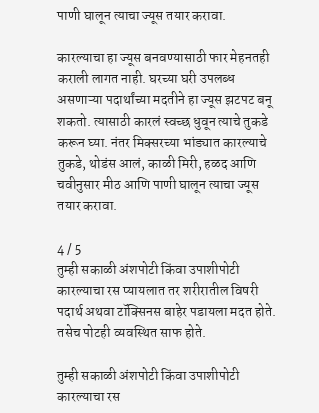पाणी घालून त्याचा ज्यूस तयार करावा.

कारल्याचा हा ज्यूस बनवण्यासाठी फार मेहनतही कराली लागत नाही. घरच्या घरी उपलब्ध असणाऱ्या पदार्थांच्या मदतीने हा ज्यूस झटपट बनू शकतो. त्यासाठी कारलं स्वच्छ धुवून त्याचे तुकडे करून घ्या. नंतर मिक्सरच्या भांड्यात कारल्याचे तुकडे, थोडंस आलं, काळी मिरी, हळद आणि चवीनुसार मीठ आणि पाणी घालून त्याचा ज्यूस तयार करावा.

4 / 5
तुम्ही सकाळी अंशपोटी किंवा उपाशीपोटी कारल्याचा रस प्यायलात तर शरीरातील विषरी पदार्थ अथवा टॉक्सिनस बाहेर पडायला मदत होते. तसेच पोटही व्यवस्थित साफ होते.

तुम्ही सकाळी अंशपोटी किंवा उपाशीपोटी कारल्याचा रस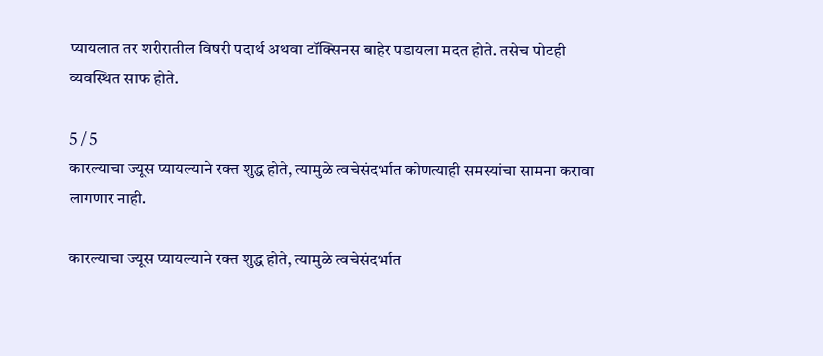प्यायलात तर शरीरातील विषरी पदार्थ अथवा टॉक्सिनस बाहेर पडायला मदत होते. तसेच पोटही व्यवस्थित साफ होते.

5 / 5
कारल्याचा ज्यूस प्यायल्याने रक्त शुद्ध होते, त्यामुळे त्वचेसंदर्भात कोणत्याही समस्यांचा सामना करावा लागणार नाही.

कारल्याचा ज्यूस प्यायल्याने रक्त शुद्ध होते, त्यामुळे त्वचेसंदर्भात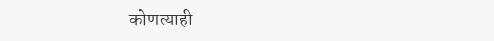कोणत्याही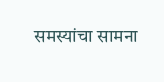समस्यांचा सामना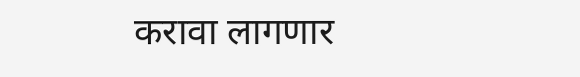करावा लागणार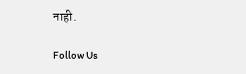नाही.

Follow Us